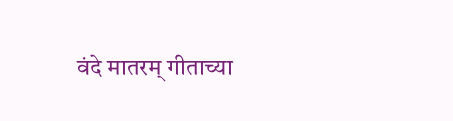वंदे मातरम् गीताच्या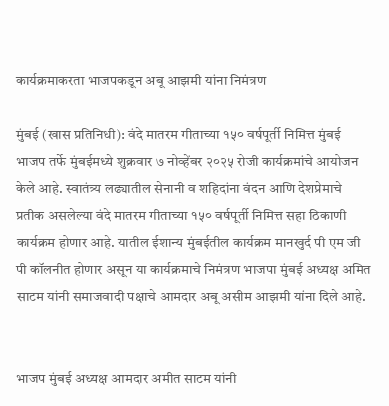कार्यक्रमाकरता भाजपकडून अबू आझमी यांना निमंत्रण

मुंबई (खास प्रतिनिधी): वंदे मातरम गीताच्या १५० वर्षपूर्ती निमित्त मुंबई भाजप तर्फे मुंबईमध्ये शुक्रवार ७ नोव्हेंबर २०२५ रोजी कार्यक्रमांचे आयोजन केले आहे. स्वातंत्र्य लढ्यातील सेनानी व शहिदांना वंदन आणि देशप्रेमाचे प्रतीक असलेल्या वंदे मातरम गीताच्या १५० वर्षपूर्ती निमित्त सहा ठिकाणी कार्यक्रम होणार आहे. यातील ईशान्य मुंबईतील कार्यक्रम मानखुर्द पी एम जी पी कॉलनीत होणार असून या कार्यक्रमाचे निमंत्रण भाजपा मुंबई अध्यक्ष अमित साटम यांनी समाजवादी पक्षाचे आमदार अबू असीम आझमी यांना दिले आहे.


भाजप मुंबई अध्यक्ष आमदार अमीत साटम यांनी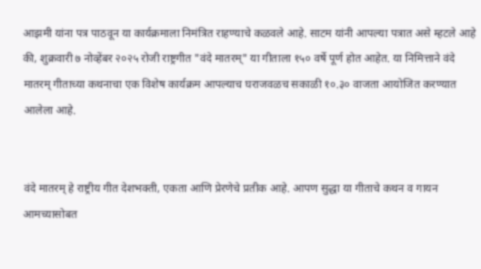आझमी यांना पत्र पाठवून या कार्यक्रमाला निमंत्रित राहण्याचे कळवले आहे. साटम यांनी आपल्या पत्रात असे म्हटले आहे की, शुक्रवारी ७ नोव्हेंबर २०२५ रोजी राष्ट्रगीत "वंदे मातरम्" या गीताला १५० वर्षे पूर्ण होत आहेत. या निमित्ताने वंदे मातरम् गीताच्या कथनाचा एक विशेष कार्यक्रम आपल्याच घराजवळच सकाळी १०.३० वाजता आयोजित करण्यात आलेला आहे.


वंदे मातरम् हे राष्ट्रीय गीत देशभक्ती, एकता आणि प्रेरणेचे प्रतीक आहे. आपण सुद्धा या गीताचे कथन व गायन आमच्यासोबत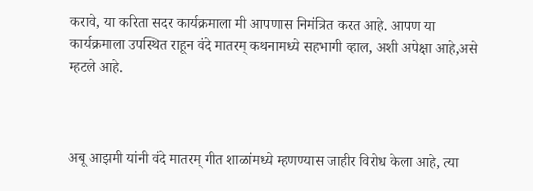करावे, या करिता सदर कार्यक्रमाला मी आपणास निमंत्रित करत आहे. आपण या कार्यक्रमाला उपस्थित राहून वंदे मातरम् कथनामध्ये सहभागी व्हाल, अशी अपेक्षा आहे,असे म्हटले आहे.



अबू आझमी यांनी वंदे मातरम् गीत शाळांमध्ये म्हणण्यास जाहीर विरोध केला आहे, त्या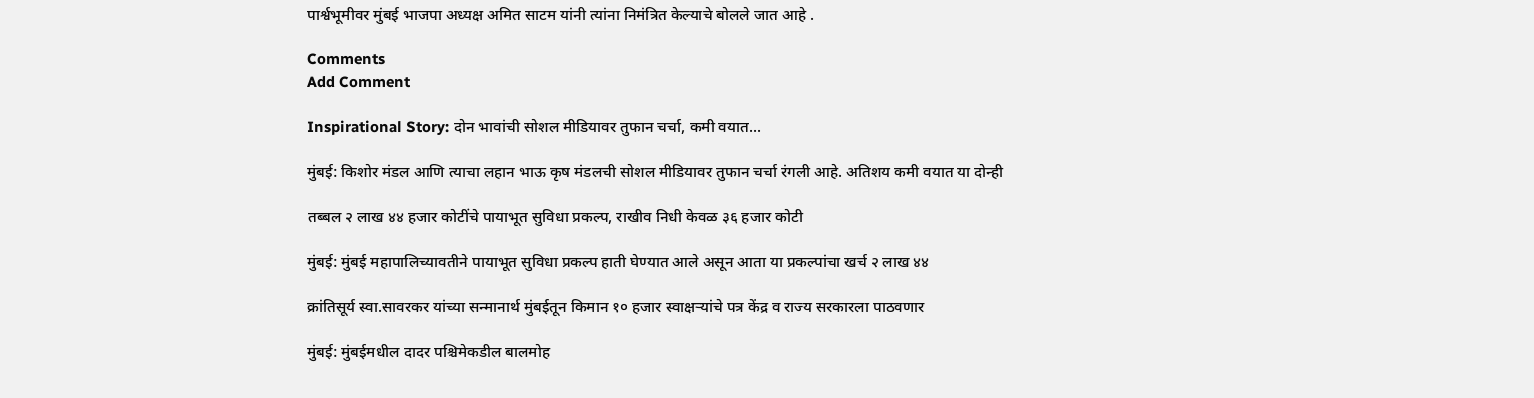पार्श्वभूमीवर मुंबई भाजपा अध्यक्ष अमित साटम यांनी त्यांना निमंत्रित केल्याचे बोलले जात आहे .

Comments
Add Comment

Inspirational Story: दोन भावांची सोशल मीडियावर तुफान चर्चा, कमी वयात...

मुंबई: किशोर मंडल आणि त्याचा लहान भाऊ कृष मंडलची सोशल मीडियावर तुफान चर्चा रंगली आहे. अतिशय कमी वयात या दोन्ही

तब्बल २ लाख ४४ हजार कोटींचे पायाभूत सुविधा प्रकल्प, राखीव निधी केवळ ३६ हजार कोटी

मुंबई: मुंबई महापालिच्यावतीने पायाभूत सुविधा प्रकल्प हाती घेण्यात आले असून आता या प्रकल्पांचा खर्च २ लाख ४४

क्रांतिसूर्य स्वा.सावरकर यांच्या सन्मानार्थ मुंबईतून किमान १० हजार स्वाक्षऱ्यांचे पत्र केंद्र व राज्य सरकारला पाठवणार

मुंबई: मुंबईमधील दादर पश्चिमेकडील बालमोह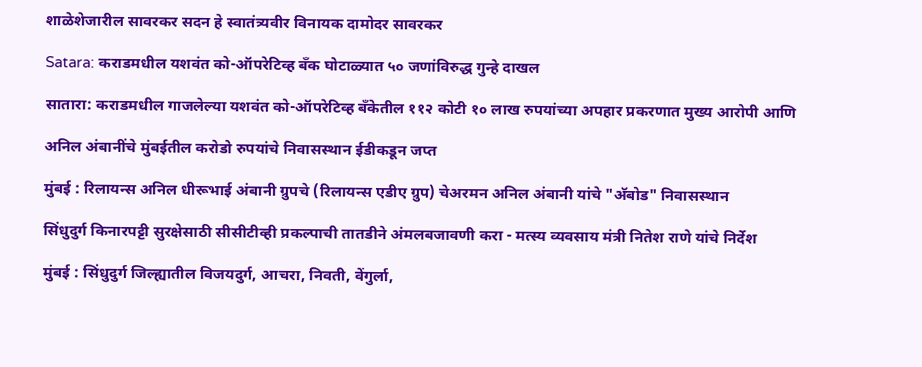शाळेशेजारील सावरकर सदन हे स्वातंत्र्यवीर विनायक दामोदर सावरकर

Satara: कराडमधील यशवंत को-ऑपरेटिव्ह बँक घोटाळ्यात ५० जणांविरुद्ध गुन्हे दाखल

सातारा: कराडमधील गाजलेल्या यशवंत को-ऑपरेटिव्ह बँकेतील ११२ कोटी १० लाख रुपयांच्या अपहार प्रकरणात मुख्य आरोपी आणि

अनिल अंबानींचे मुंबईतील करोडो रुपयांचे निवासस्थान ईडीकडून जप्त

मुंबई : रिलायन्स अनिल धीरूभाई अंबानी ग्रुपचे (रिलायन्स एडीए ग्रुप) चेअरमन अनिल अंबानी यांचे "अ‍ॅबोड" निवासस्थान

सिंधुदुर्ग किनारपट्टी सुरक्षेसाठी सीसीटीव्ही प्रकल्पाची तातडीने अंमलबजावणी करा - मत्स्य व्यवसाय मंत्री नितेश राणे यांचे निर्देश

मुंबई : सिंधुदुर्ग जिल्ह्यातील विजयदुर्ग, आचरा, निवती, वेंगुर्ला,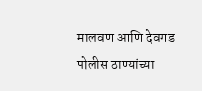मालवण आणि देवगड पोलीस ठाण्यांच्या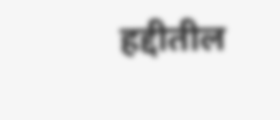हद्दीतील